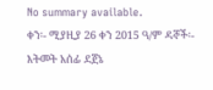No summary available.
ቀን፡- ሚያዚያ 26 ቀን 2015 ዓ/ም ዳኞች፡- እትመት አሰፊ ደጀኔ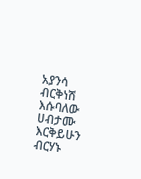አያንሳ ብርቅነሽ እሱባለው ሀብታሙ እርቅይሁን ብርሃኑ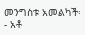መንግስቱ አመልካች፡- አቶ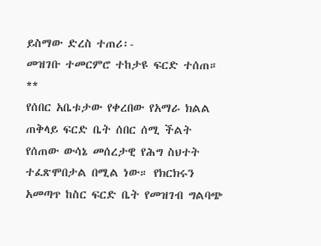ይስማው ድረስ ተጠሪ፡-
መዝገቡ ተመርምሮ ተከታዩ ፍርድ ተሰጠ።
**
የሰበር አቤቱታው የቀረበው የአማራ ክልል ጠቅላይ ፍርድ ቤት ሰበር ሰሚ ችልት የሰጠው ውሳኔ መሰረታዊ የሕግ ስህተት ተፈጽሞበታል በሚል ነው። የክርክሩን አመጣጥ ከስር ፍርድ ቤት የመዝገብ ግልባጭ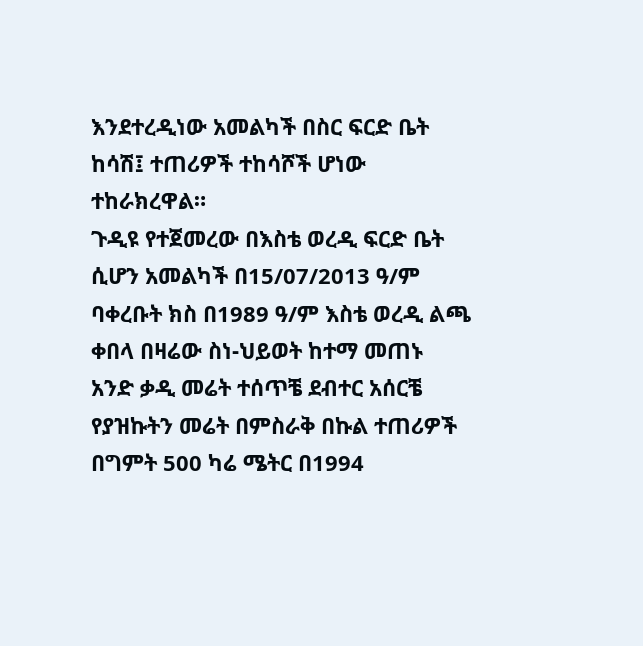እንደተረዲነው አመልካች በስር ፍርድ ቤት ከሳሽ፤ ተጠሪዎች ተከሳሾች ሆነው ተከራክረዋል።
ጉዲዩ የተጀመረው በእስቴ ወረዲ ፍርድ ቤት ሲሆን አመልካች በ15/07/2013 ዓ/ም ባቀረቡት ክስ በ1989 ዓ/ም እስቴ ወረዲ ልጫ ቀበላ በዛሬው ስነ-ህይወት ከተማ መጠኑ አንድ ቃዲ መሬት ተሰጥቼ ደብተር አሰርቼ የያዝኩትን መሬት በምስራቅ በኩል ተጠሪዎች በግምት 500 ካሬ ሜትር በ1994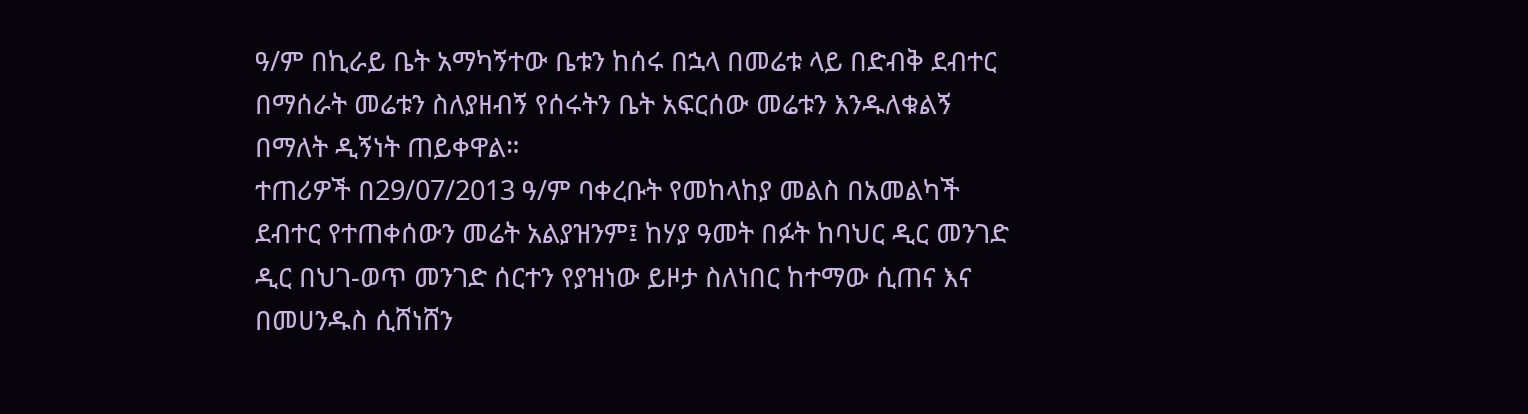ዓ/ም በኪራይ ቤት አማካኝተው ቤቱን ከሰሩ በኋላ በመሬቱ ላይ በድብቅ ደብተር በማሰራት መሬቱን ስለያዘብኝ የሰሩትን ቤት አፍርሰው መሬቱን እንዱለቁልኝ በማለት ዲኝነት ጠይቀዋል።
ተጠሪዎች በ29/07/2013 ዓ/ም ባቀረቡት የመከላከያ መልስ በአመልካች ደብተር የተጠቀሰውን መሬት አልያዝንም፤ ከሃያ ዓመት በፉት ከባህር ዲር መንገድ ዲር በህገ-ወጥ መንገድ ሰርተን የያዝነው ይዞታ ስለነበር ከተማው ሲጠና እና በመሀንዱስ ሲሸነሸን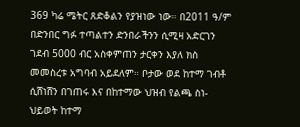369 ካሬ ሜትር ጸድቆልን የያዝነው ነው። በ2011 ዓ/ም በድንበር ግፉ ተጣልተን ድንበራችንን ሲሚዛ አድርገን ገደብ 5000 ብር አስቀምጠን ታርቀን እያለ ክስ መመስረቱ አግባብ አይደለም። ቦታው ወደ ከተማ ገብቶ ሲሸነሸን በገጠሩ እና በከተማው ህዝብ የልጫ ስነ-ህይወት ከተማ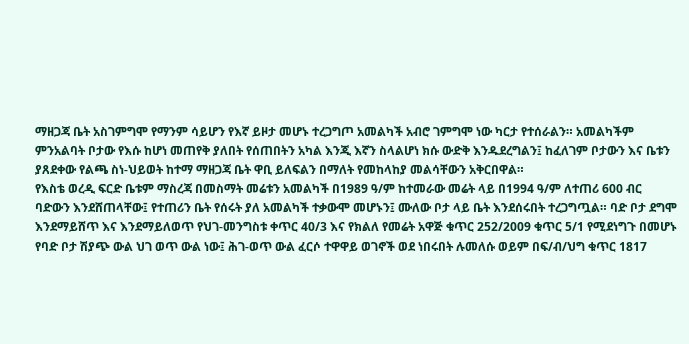ማዘጋጃ ቤት አስገምግሞ የማንም ሳይሆን የእኛ ይዞታ መሆኑ ተረጋግጦ አመልካች አብሮ ገምግሞ ነው ካርታ የተሰራልን። አመልካችም ምንአልባት ቦታው የእሱ ከሆነ መጠየቅ ያለበት የሰጠበትን አካል እንጂ እኛን ስላልሆነ ክሱ ውድቅ እንዱደረግልን፤ ከፈለገም ቦታውን እና ቤቱን ያጸደቀው የልጫ ስነ-ህይወት ከተማ ማዘጋጃ ቤት ዋቢ ይለፍልን በማለት የመከላከያ መልሳቸውን አቅርበዋል።
የእስቴ ወረዲ ፍርድ ቤቱም ማስረጃ በመስማት መሬቱን አመልካች በ1989 ዓ/ም ከተመራው መሬት ላይ በ1994 ዓ/ም ለተጠሪ 600 ብር ባድውን እንደሸጠላቸው፤ የተጠሪን ቤት የሰሩት ያለ አመልካች ተቃውሞ መሆኑን፤ ሙለው ቦታ ላይ ቤት እንደሰሩበት ተረጋግጧል። ባድ ቦታ ደግሞ እንደማይሸጥ እና እንደማይለወጥ የህገ-መንግስቱ ቀጥር 40/3 እና የክልለ የመሬት አዋጅ ቁጥር 252/2009 ቁጥር 5/1 የሚደነግጉ በመሆኑ የባድ ቦታ ሽያጭ ውል ህገ ወጥ ውል ነው፤ ሕገ-ወጥ ውል ፈርሶ ተዋዋይ ወገኖች ወደ ነበሩበት ሉመለሱ ወይም በፍ/ብ/ህግ ቁጥር 1817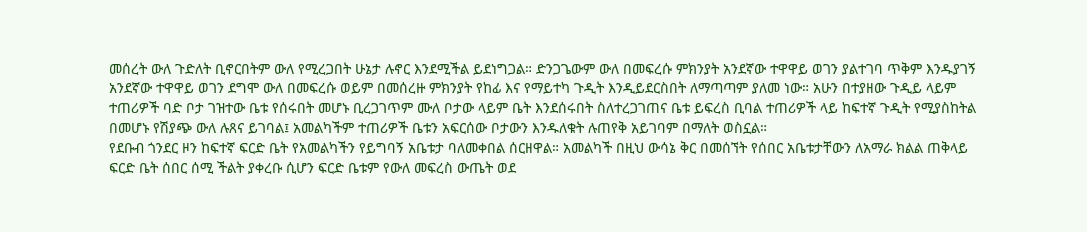መሰረት ውለ ጉድለት ቢኖርበትም ውለ የሚረጋበት ሁኔታ ሉኖር እንደሚችል ይደነግጋል። ድንጋጌውም ውለ በመፍረሱ ምክንያት አንደኛው ተዋዋይ ወገን ያልተገባ ጥቅም እንዱያገኝ አንደኛው ተዋዋይ ወገን ደግሞ ውለ በመፍረሱ ወይም በመሰረዙ ምክንያት የከፊ እና የማይተካ ጉዲት እንዲይደርስበት ለማጣጣም ያለመ ነው። አሁን በተያዘው ጉዲይ ላይም ተጠሪዎች ባድ ቦታ ገዝተው ቤቱ የሰሩበት መሆኑ ቢረጋገጥም ሙለ ቦታው ላይም ቤት እንደሰሩበት ስለተረጋገጠና ቤቱ ይፍረስ ቢባል ተጠሪዎች ላይ ከፍተኛ ጉዲት የሚያስከትል በመሆኑ የሽያጭ ውለ ሉጸና ይገባል፤ አመልካችም ተጠሪዎች ቤቱን አፍርሰው ቦታውን እንዱለቁት ሉጠየቅ አይገባም በማለት ወስኗል።
የደቡብ ጎንደር ዞን ከፍተኛ ፍርድ ቤት የአመልካችን የይግባኝ አቤቱታ ባለመቀበል ሰርዘዋል። አመልካች በዚህ ውሳኔ ቅር በመሰኘት የሰበር አቤቱታቸውን ለአማራ ክልል ጠቅላይ ፍርድ ቤት ሰበር ሰሚ ችልት ያቀረቡ ሲሆን ፍርድ ቤቱም የውለ መፍረስ ውጤት ወደ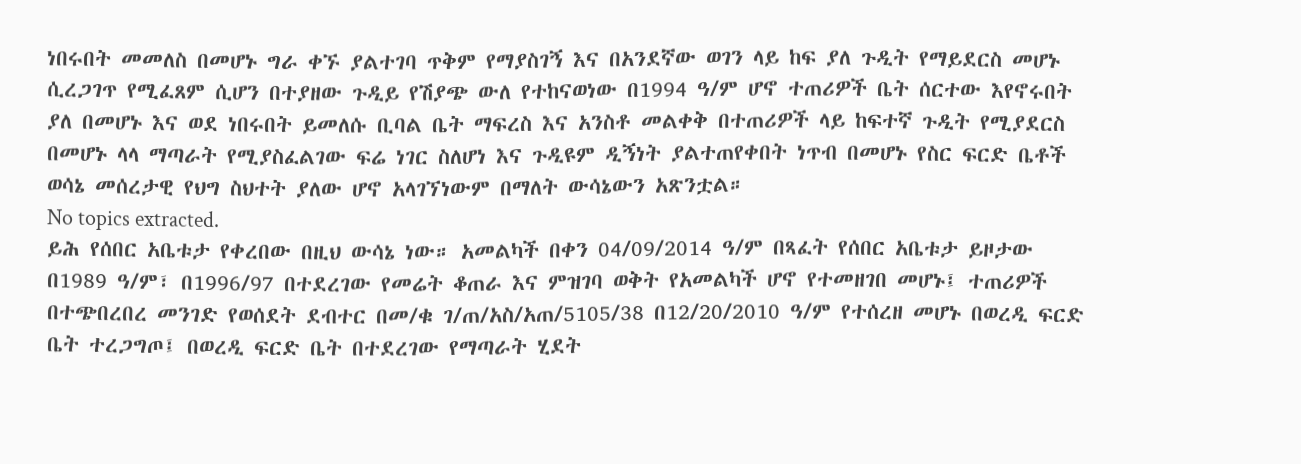ነበሩበት መመለስ በመሆኑ ግራ ቀኙ ያልተገባ ጥቅም የማያስገኝ እና በአንደኛው ወገን ላይ ከፍ ያለ ጉዲት የማይደርስ መሆኑ ሲረጋገጥ የሚፈጸም ሲሆን በተያዘው ጉዲይ የሽያጭ ውለ የተከናወነው በ1994 ዓ/ም ሆኖ ተጠሪዎች ቤት ሰርተው እየኖሩበት ያለ በመሆኑ እና ወደ ነበሩበት ይመለሱ ቢባል ቤት ማፍረስ እና አንስቶ መልቀቅ በተጠሪዎች ላይ ከፍተኛ ጉዲት የሚያደርስ በመሆኑ ላላ ማጣራት የሚያስፈልገው ፍሬ ነገር ስለሆነ እና ጉዲዩም ዲኝነት ያልተጠየቀበት ነጥብ በመሆኑ የስር ፍርድ ቤቶች ወሳኔ መሰረታዊ የህግ ስህተት ያለው ሆኖ አላገኘነውም በማለት ውሳኔውን አጽንቷል።
No topics extracted.
ይሕ የሰበር አቤቱታ የቀረበው በዚህ ውሳኔ ነው። አመልካች በቀን 04/09/2014 ዓ/ም በጻፈት የሰበር አቤቱታ ይዞታው በ1989 ዓ/ም፣ በ1996/97 በተደረገው የመሬት ቆጠራ እና ምዝገባ ወቅት የአመልካች ሆኖ የተመዘገበ መሆኑ፤ ተጠሪዎች በተጭበረበረ መንገድ የወሰደት ደብተር በመ/ቁ ገ/ጠ/አስ/አጠ/5105/38 በ12/20/2010 ዓ/ም የተሰረዘ መሆኑ በወረዲ ፍርድ ቤት ተረጋግጦ፤ በወረዲ ፍርድ ቤት በተደረገው የማጣራት ሂደት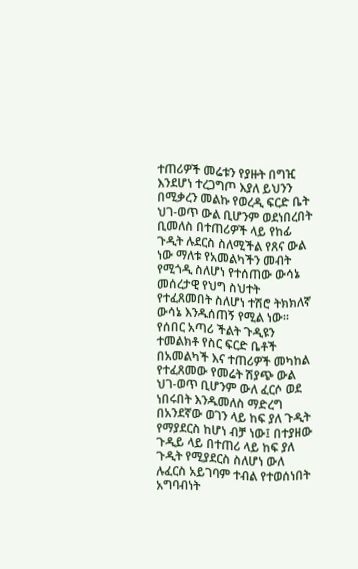ተጠሪዎች መሬቱን የያዙት በግዢ እንደሆነ ተረጋግጦ እያለ ይህንን በሚቃረን መልኩ የወረዲ ፍርድ ቤት ህገ-ወጥ ውል ቢሆንም ወደነበረበት ቢመለስ በተጠሪዎች ላይ የከፊ ጉዲት ሉደርስ ስለሚችል የጸና ውል ነው ማለቱ የአመልካችን መብት የሚጎዲ ስለሆነ የተሰጠው ውሳኔ መሰረታዊ የህግ ስህተት የተፈጸመበት ስለሆነ ተሽሮ ትክክለኛ ውሳኔ እንዱሰጠኝ የሚል ነው።
የሰበር አጣሪ ችልት ጉዲዩን ተመልክቶ የስር ፍርድ ቤቶች በአመልካች እና ተጠሪዎች መካከል የተፈጸመው የመሬት ሽያጭ ውል ህገ-ወጥ ቢሆንም ውለ ፈርሶ ወደ ነበሩበት እንዱመለስ ማድረግ በአንደኛው ወገን ላይ ከፍ ያለ ጉዲት የማያደርስ ከሆነ ብቻ ነው፤ በተያዘው ጉዲይ ላይ በተጠሪ ላይ ከፍ ያለ ጉዲት የሚያደርስ ስለሆነ ውለ ሉፈርስ አይገባም ተብል የተወሰነበት አግባብነት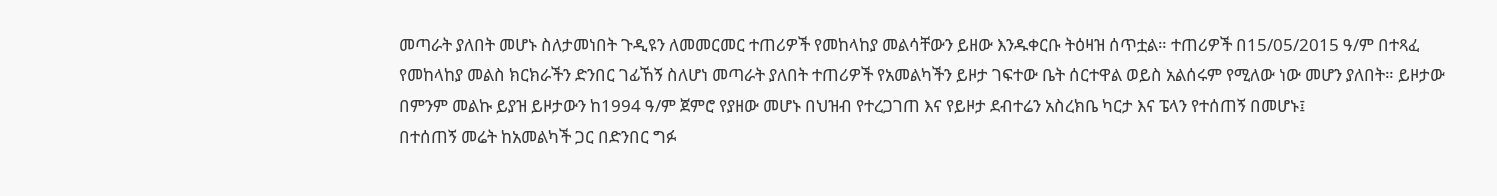መጣራት ያለበት መሆኑ ስለታመነበት ጉዲዩን ለመመርመር ተጠሪዎች የመከላከያ መልሳቸውን ይዘው እንዱቀርቡ ትዕዛዝ ሰጥቷል። ተጠሪዎች በ15/05/2015 ዓ/ም በተጻፈ የመከላከያ መልስ ክርክራችን ድንበር ገፊኸኝ ስለሆነ መጣራት ያለበት ተጠሪዎች የአመልካችን ይዞታ ገፍተው ቤት ሰርተዋል ወይስ አልሰሩም የሚለው ነው መሆን ያለበት። ይዞታው በምንም መልኩ ይያዝ ይዞታውን ከ1994 ዓ/ም ጀምሮ የያዘው መሆኑ በህዝብ የተረጋገጠ እና የይዞታ ደብተሬን አስረክቤ ካርታ እና ፔላን የተሰጠኝ በመሆኑ፤
በተሰጠኝ መሬት ከአመልካች ጋር በድንበር ግፉ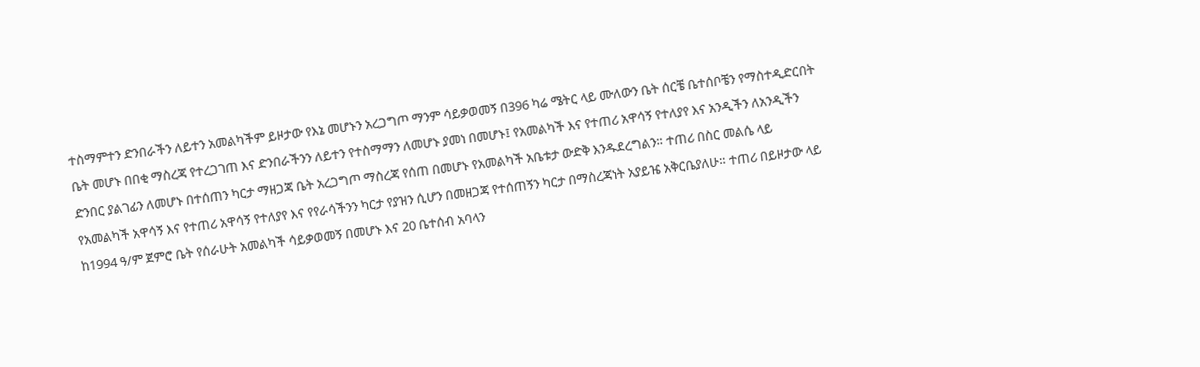ተስማምተን ድንበራችን ለይተን አመልካችም ይዞታው የእኔ መሆኑን አረጋግጦ ማንም ሳይቃወመኝ በ396 ካሬ ሜትር ላይ ሙለውን ቤት ሰርቼ ቤተሰቦቼን የማስተዲድርበት ቤት መሆኑ በበቂ ማስረጃ የተረጋገጠ እና ድንበራችንን ለይተን የተስማማን ለመሆኑ ያመነ በመሆኑ፤ የአመልካች እና የተጠሪ አዋሳኝ የተለያየ እና አንዲችን ለአንዲችን ድንበር ያልገፊን ለመሆኑ በተሰጠን ካርታ ማዘጋጃ ቤት አረጋግጦ ማስረጃ የሰጠ በመሆኑ የአመልካች አቤቱታ ውድቅ እንዱደረግልን። ተጠሪ በስር መልሴ ላይ የአመልካች አዋሳኝ እና የተጠሪ አዋሳኝ የተለያየ እና የየራሳችንን ካርታ የያዝን ሲሆን በመዘጋጃ የተሰጠኝን ካርታ በማስረጃነት አያይዤ አቅርቤያለሁ። ተጠሪ በይዞታው ላይ ከ1994 ዓ/ም ጀምሮ ቤት የሰራሁት አመልካች ሳይቃወመኝ በመሆኑ እና 20 ቤተሰብ አባላን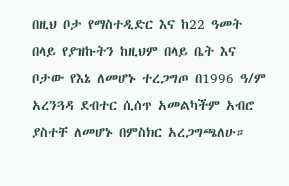በዚህ ቦታ የማስተዲድር እና ከ22 ዓመት በላይ የያዝኩትን ከዚህም በላይ ቤት እና ቦታው የእኔ ለመሆኑ ተረጋግጦ በ1996 ዓ/ም አረንጓዳ ደብተር ሲሰጥ አመልካችም አብሮ ያስተቸ ለመሆኑ በምስክር አረጋግጫለሁ።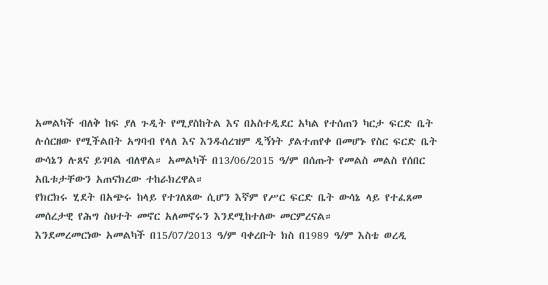አመልካች ብለቅ ከፍ ያለ ጉዲት የሚያስከትል እና በአስተዲደር አካል የተሰጠን ካርታ ፍርድ ቤት ሉሰርዘው የሚችልበት አግባብ የላለ እና እንዱሰረዝም ዲኝነት ያልተጠየቀ በመሆኑ የስር ፍርድ ቤት ውሳኔን ሉጸና ይገባል ብለዋል። አመልካች በ13/06/2015 ዓ/ም በሰጡት የመልስ መልስ የሰበር አቤቱታቸውን አጠናክረው ተከራክረዋል።
የክርክሩ ሂደት በአጭሩ ከላይ የተገለጸው ሲሆን እኛም የሥር ፍርድ ቤት ውሳኔ ላይ የተፈጸመ መሰረታዊ የሕግ ስህተት መኖር አለመኖሩን እንደሚከተለው መርምረናል።
እንደመረመርነው አመልካች በ15/07/2013 ዓ/ም ባቀረቡት ክስ በ1989 ዓ/ም እስቴ ወረዲ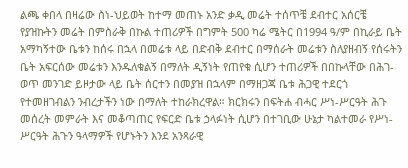ልጫ ቀበላ በዛሬው ስነ-ህይወት ከተማ መጠኑ አንድ ቃዲ መሬት ተሰጥቼ ደብተር አሰርቼ የያዝኩትን መሬት በምስራቅ በኩል ተጠሪዎች በግምት 500 ካሬ ሜትር በ1994 ዓ/ም በኪራይ ቤት አማካኝተው ቤቱን ከሰሩ በኋላ በመሬቱ ላይ በድብቅ ደብተር በማሰራት መሬቱን ስለያዘብኝ የሰሩትን ቤት አፍርሰው መሬቱን እንዱለቁልኝ በማለት ዲኝነት የጠየቁ ሲሆን ተጠሪዎች በበኩላቸው በሕገ-ወጥ መንገድ ይዞታው ላይ ቤት ሰርተን በመያዝ በኋላም በማዘጋጃ ቤቱ ሕጋዊ ተደርጎ የተመዘገብልን ንብረታችን ነው በማለት ተከራክረዋል። ክርክሩን በፍትሐ ብሓር ሥነ-ሥርዓት ሕጉ መሰረት መምራት እና መቆጣጠር የፍርድ ቤቱ ኃላፉነት ሲሆን በተገቢው ሁኔታ ካልተመራ የሥነ-ሥርዓት ሕጉን ዓላማዎች የሆኑትን እንደ አንጻራዊ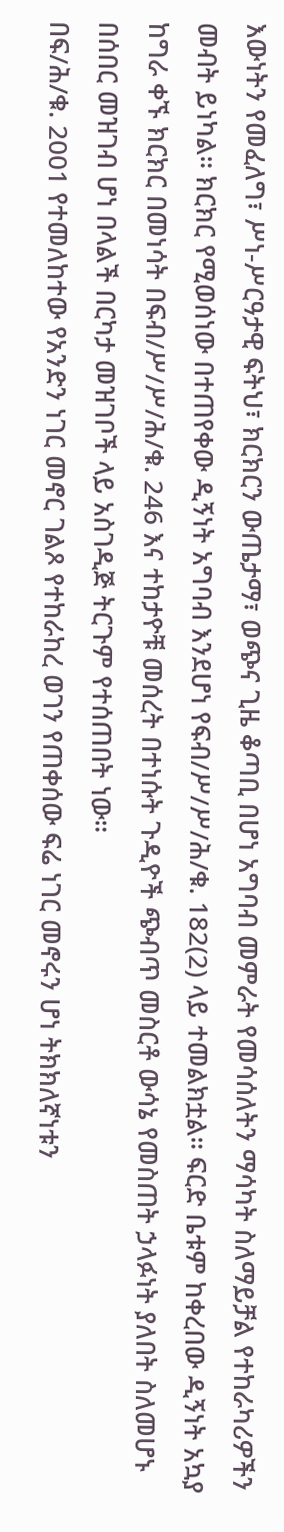እውነትን የመፈለግ፣ ሥነ-ሥርዓታዊ ፍትህ፣ ክርክርን ውጤታማ፣ ወጭና ጊዜ ቆጣቢ በሆነ አግባብ መምራት የመሳሰለትን ማሳካት ስለማይቻል የተከራካሪዎችን መብት ይነካል። ክርክር የሚወሰነው በተጠየቀው ዲኝነት አግባብ እንደሆነ የፍብ/ሥ/ሥ/ሕ/ቁ. 182(2) ላይ ተመልክቷል። ፍርድ ቤቱም ከቀረበው ዲኝነት አኳያ ከግራ ቀኙ ክርክር በመነሳት በፍብ/ሥ/ሥ/ሕ/ቁ. 246 እና ተከታዮቹ መሰረት በተነሱት ጉዲዮች ጭብጥ መስርቶ ውሳኔ የመስጠት ኃላፉነት ያለበት ስለመሆኑ በሰበር መዝገብ ሆነ በላልች በርካታ መዝገቦች ላይ አስገዲጅ ትርጉም የተሰጠበት ነው።
በፍ/ሕ/ቁ. 2001 የተመለከተው የአንድን ነገር መኖር ገልጾ የተከራከረ ወገን የጠቀሰው ፍሬ ነገር መኖሩን ሆነ ትክክለኛነቱን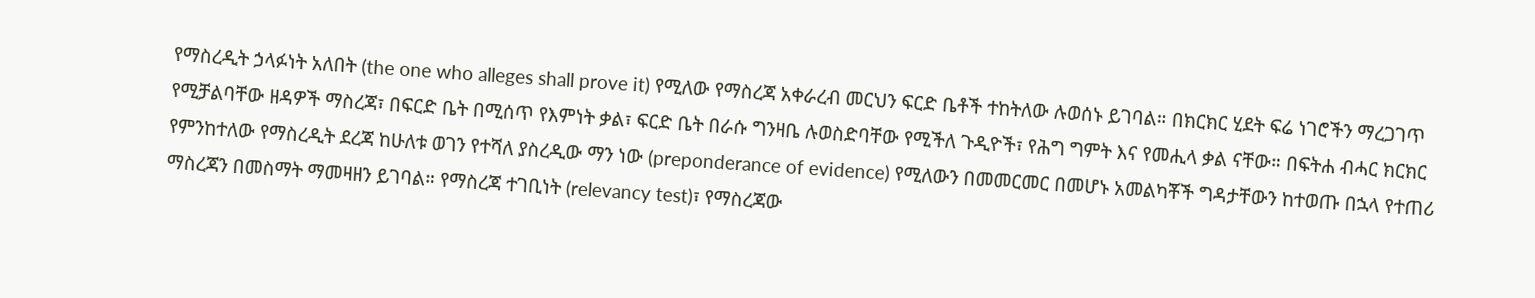የማስረዲት ኃላፉነት አለበት (the one who alleges shall prove it) የሚለው የማስረጃ አቀራረብ መርህን ፍርድ ቤቶች ተከትለው ሉወሰኑ ይገባል። በክርክር ሂደት ፍሬ ነገሮችን ማረጋገጥ የሚቻልባቸው ዘዳዎች ማስረጃ፣ በፍርድ ቤት በሚሰጥ የእምነት ቃል፣ ፍርድ ቤት በራሱ ግንዛቤ ሉወስድባቸው የሚችለ ጉዲዮች፣ የሕግ ግምት እና የመሒላ ቃል ናቸው። በፍትሐ ብሓር ክርክር የምንከተለው የማስረዲት ደረጃ ከሁለቱ ወገን የተሻለ ያስረዲው ማን ነው (preponderance of evidence) የሚለውን በመመርመር በመሆኑ አመልካቾች ግዳታቸውን ከተወጡ በኋላ የተጠሪ ማስረጃን በመስማት ማመዛዘን ይገባል። የማስረጃ ተገቢነት (relevancy test)፣ የማስረጃው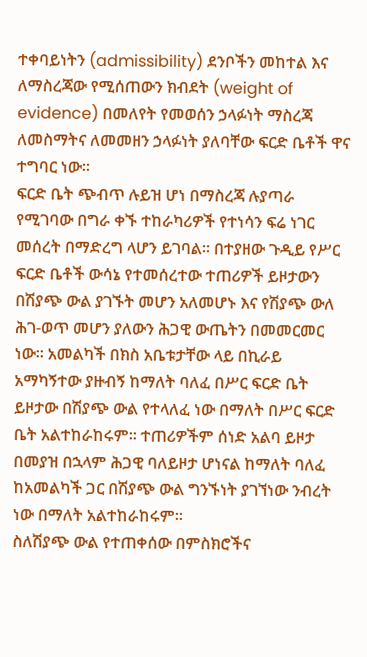ተቀባይነትን (admissibility) ደንቦችን መከተል እና ለማስረጃው የሚሰጠውን ክብደት (weight of evidence) በመለየት የመወሰን ኃላፉነት ማስረጃ ለመስማትና ለመመዘን ኃላፉነት ያለባቸው ፍርድ ቤቶች ዋና ተግባር ነው።
ፍርድ ቤት ጭብጥ ሉይዝ ሆነ በማስረጃ ሉያጣራ የሚገባው በግራ ቀኙ ተከራካሪዎች የተነሳን ፍሬ ነገር መሰረት በማድረግ ላሆን ይገባል። በተያዘው ጉዲይ የሥር ፍርድ ቤቶች ውሳኔ የተመሰረተው ተጠሪዎች ይዞታውን በሽያጭ ውል ያገኙት መሆን አለመሆኑ እና የሽያጭ ውለ ሕገ-ወጥ መሆን ያለውን ሕጋዊ ውጤትን በመመርመር ነው። አመልካች በክስ አቤቱታቸው ላይ በኪራይ አማካኝተው ያዙብኝ ከማለት ባለፈ በሥር ፍርድ ቤት ይዞታው በሽያጭ ውል የተላለፈ ነው በማለት በሥር ፍርድ ቤት አልተከራከሩም። ተጠሪዎችም ሰነድ አልባ ይዞታ በመያዝ በኋላም ሕጋዊ ባለይዞታ ሆነናል ከማለት ባለፈ ከአመልካች ጋር በሽያጭ ውል ግንኙነት ያገኘነው ንብረት ነው በማለት አልተከራከሩም።
ስለሽያጭ ውል የተጠቀሰው በምስክሮችና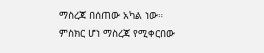ማስረጃ በሰጠው አካል ነው። ምስክር ሆነ ማስረጃ የሚቀርበው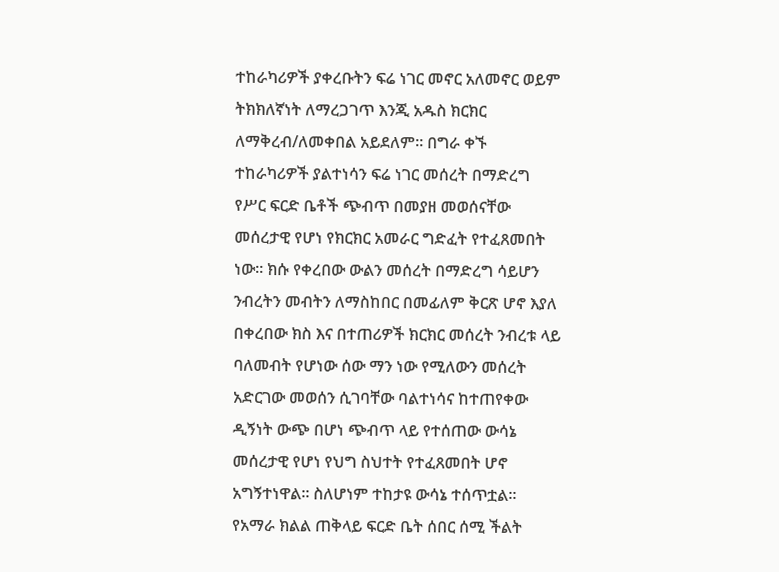ተከራካሪዎች ያቀረቡትን ፍሬ ነገር መኖር አለመኖር ወይም ትክክለኛነት ለማረጋገጥ እንጂ አዱስ ክርክር ለማቅረብ/ለመቀበል አይደለም። በግራ ቀኙ ተከራካሪዎች ያልተነሳን ፍሬ ነገር መሰረት በማድረግ የሥር ፍርድ ቤቶች ጭብጥ በመያዘ መወሰናቸው መሰረታዊ የሆነ የክርክር አመራር ግድፈት የተፈጸመበት ነው። ክሱ የቀረበው ውልን መሰረት በማድረግ ሳይሆን ንብረትን መብትን ለማስከበር በመፊለም ቅርጽ ሆኖ እያለ በቀረበው ክስ እና በተጠሪዎች ክርክር መሰረት ንብረቱ ላይ ባለመብት የሆነው ሰው ማን ነው የሚለውን መሰረት አድርገው መወሰን ሲገባቸው ባልተነሳና ከተጠየቀው ዲኝነት ውጭ በሆነ ጭብጥ ላይ የተሰጠው ውሳኔ መሰረታዊ የሆነ የህግ ስህተት የተፈጸመበት ሆኖ አግኝተነዋል። ስለሆነም ተከታዩ ውሳኔ ተሰጥቷል።
የአማራ ክልል ጠቅላይ ፍርድ ቤት ሰበር ሰሚ ችልት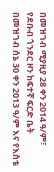በመዝገብ ሚያዚያ 28 ቀን 2014 ዓ/ም፣ የደቡብ ጎንደር ዞን ከፍተኛ ፍርድ ቤት በመዝገብ ሰኔ 30 ቀን 2013 ዓ/ም እና የእስቴ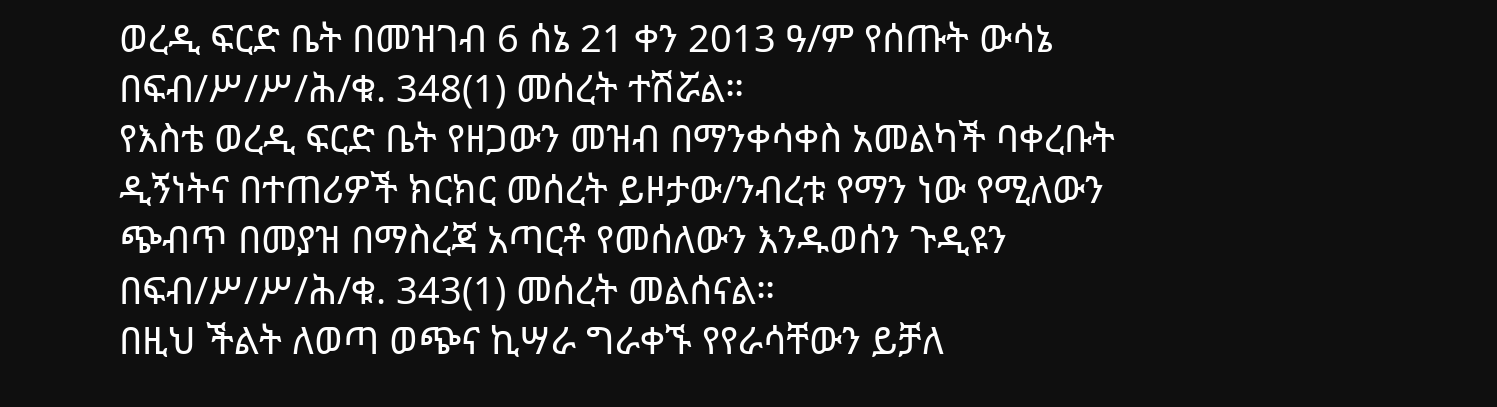ወረዲ ፍርድ ቤት በመዝገብ 6 ሰኔ 21 ቀን 2013 ዓ/ም የሰጡት ውሳኔ በፍብ/ሥ/ሥ/ሕ/ቁ. 348(1) መሰረት ተሽሯል።
የእስቴ ወረዲ ፍርድ ቤት የዘጋውን መዝብ በማንቀሳቀስ አመልካች ባቀረቡት ዲኝነትና በተጠሪዎች ክርክር መሰረት ይዞታው/ንብረቱ የማን ነው የሚለውን ጭብጥ በመያዝ በማስረጃ አጣርቶ የመሰለውን እንዱወሰን ጉዲዩን በፍብ/ሥ/ሥ/ሕ/ቁ. 343(1) መሰረት መልሰናል።
በዚህ ችልት ለወጣ ወጭና ኪሣራ ግራቀኙ የየራሳቸውን ይቻለ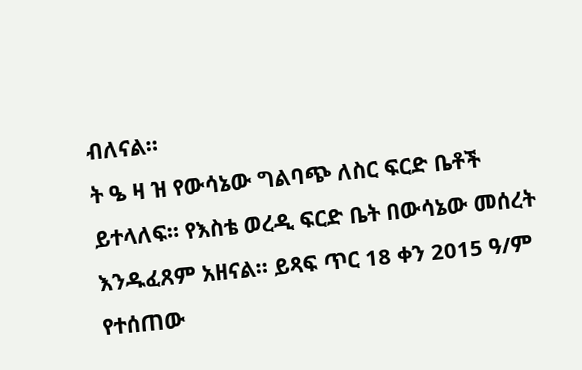ብለናል።
ት ዔ ዛ ዝ የውሳኔው ግልባጭ ለስር ፍርድ ቤቶች ይተላለፍ። የእስቴ ወረዲ ፍርድ ቤት በውሳኔው መሰረት እንዱፈጸም አዘናል። ይጻፍ ጥር 18 ቀን 2015 ዓ/ም የተሰጠው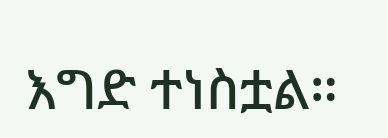እግድ ተነስቷል።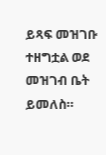ይጻፍ መዝገቡ ተዘግቷል ወደ መዝገብ ቤት ይመለስ።